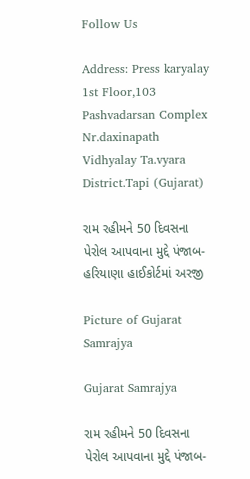Follow Us

Address: Press karyalay 1st Floor,103 Pashvadarsan Complex Nr.daxinapath Vidhyalay Ta.vyara District.Tapi (Gujarat)

રામ રહીમને 50 દિવસના પેરોલ આપવાના મુદ્દે પંજાબ-હરિયાણા હાઈકોર્ટમાં અરજી

Picture of Gujarat Samrajya

Gujarat Samrajya

રામ રહીમને 50 દિવસના પેરોલ આપવાના મુદ્દે પંજાબ-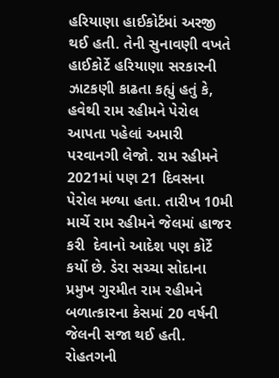હરિયાણા હાઈકોર્ટમાં અરજી થઈ હતી. તેની સુનાવણી વખતે હાઈકોર્ટે હરિયાણા સરકારની ઝાટકણી કાઢતા કહ્યું હતું કે, હવેથી રામ રહીમને પેરોલ આપતા પહેલાં અમારી પરવાનગી લેજો. રામ રહીમને 2021માં પણ 21 દિવસના પેરોલ મળ્યા હતા. તારીખ 10મી માર્ચે રામ રહીમને જેલમાં હાજર કરી  દેવાનો આદેશ પણ કોર્ટે કર્યો છે. ડેરા સચ્ચા સોદાના પ્રમુખ ગુરમીત રામ રહીમને બળાત્કારના કેસમાં 20 વર્ષની જેલની સજા થઈ હતી. રોહતગની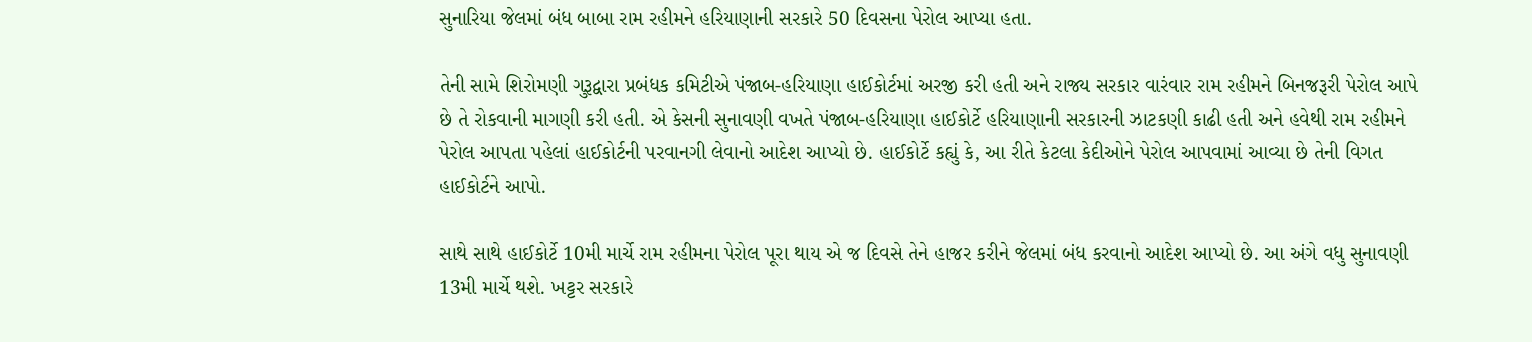સુનારિયા જેલમાં બંધ બાબા રામ રહીમને હરિયાણાની સરકારે 50 દિવસના પેરોલ આપ્યા હતા.

તેની સામે શિરોમણી ગુરૂદ્વારા પ્રબંધક કમિટીએ પંજાબ-હરિયાણા હાઈકોર્ટમાં અરજી કરી હતી અને રાજ્ય સરકાર વારંવાર રામ રહીમને બિનજરૂરી પેરોલ આપે છે તે રોકવાની માગણી કરી હતી. એ કેસની સુનાવણી વખતે પંજાબ-હરિયાણા હાઈકોર્ટે હરિયાણાની સરકારની ઝાટકણી કાઢી હતી અને હવેથી રામ રહીમને પેરોલ આપતા પહેલાં હાઈકોર્ટની પરવાનગી લેવાનો આદેશ આપ્યો છે. હાઈકોર્ટે કહ્યું કે, આ રીતે કેટલા કેદીઓને પેરોલ આપવામાં આવ્યા છે તેની વિગત હાઈકોર્ટને આપો.

સાથે સાથે હાઈકોર્ટે 10મી માર્ચે રામ રહીમના પેરોલ પૂરા થાય એ જ દિવસે તેને હાજર કરીને જેલમાં બંધ કરવાનો આદેશ આપ્યો છે. આ અંગે વધુ સુનાવણી 13મી માર્ચે થશે. ખટ્ટર સરકારે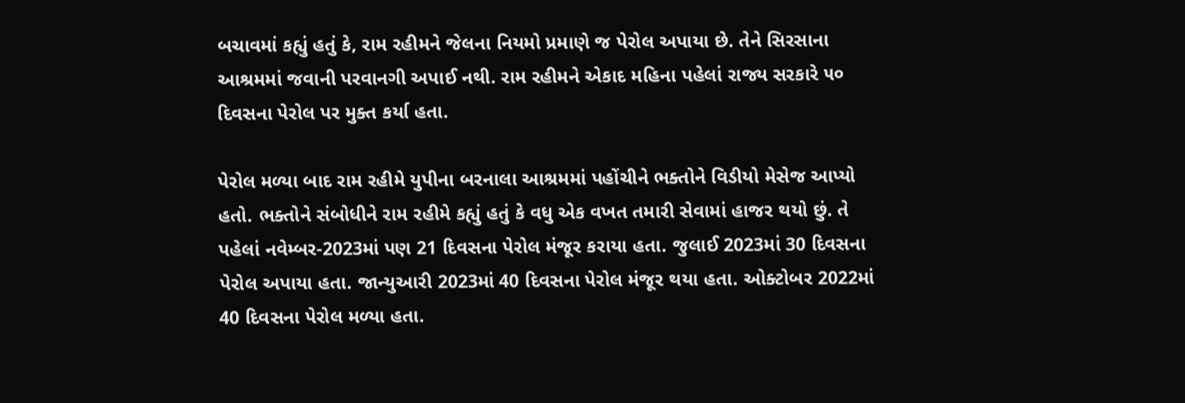બચાવમાં કહ્યું હતું કે, રામ રહીમને જેલના નિયમો પ્રમાણે જ પેરોલ અપાયા છે. તેને સિરસાના આશ્રમમાં જવાની પરવાનગી અપાઈ નથી. રામ રહીમને એકાદ મહિના પહેલાં રાજ્ય સરકારે ૫૦ દિવસના પેરોલ પર મુક્ત કર્યા હતા.

પેરોલ મળ્યા બાદ રામ રહીમે યુપીના બરનાલા આશ્રમમાં પહોંચીને ભક્તોને વિડીયો મેસેજ આપ્યો હતો. ભક્તોને સંબોધીને રામ રહીમે કહ્યું હતું કે વધુ એક વખત તમારી સેવામાં હાજર થયો છું. તે પહેલાં નવેમ્બર-2023માં પણ 21 દિવસના પેરોલ મંજૂર કરાયા હતા. જુલાઈ 2023માં 30 દિવસના પેરોલ અપાયા હતા. જાન્યુઆરી 2023માં 40 દિવસના પેરોલ મંજૂર થયા હતા. ઓક્ટોબર 2022માં 40 દિવસના પેરોલ મળ્યા હતા.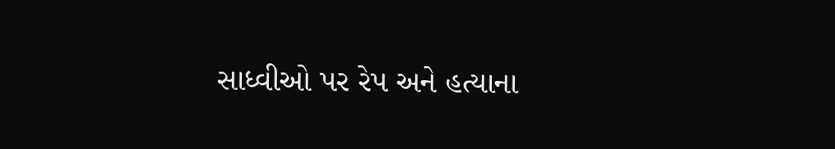સાધ્વીઓ પર રેપ અને હત્યાના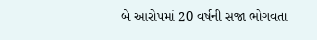બે આરોપમાં 20 વર્ષની સજા ભોગવતા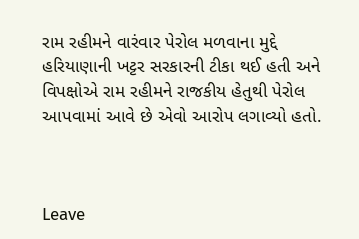રામ રહીમને વારંવાર પેરોલ મળવાના મુદ્દે હરિયાણાની ખટ્ટર સરકારની ટીકા થઈ હતી અને વિપક્ષોએ રામ રહીમને રાજકીય હેતુથી પેરોલ આપવામાં આવે છે એવો આરોપ લગાવ્યો હતો.



Leave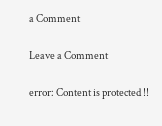a Comment

Leave a Comment

error: Content is protected !!